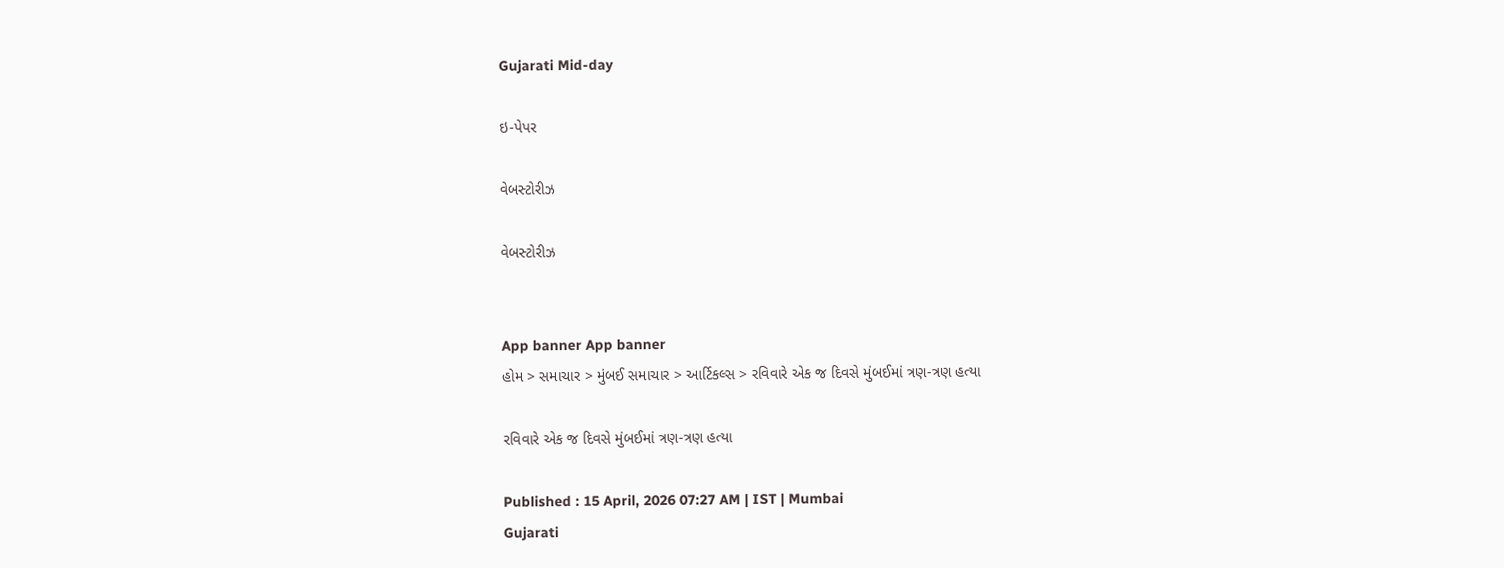Gujarati Mid-day

ઇ-પેપર

વેબસ્ટોરીઝ

વેબસ્ટોરીઝ


App banner App banner
હોમ > સમાચાર > મુંબઈ સમાચાર > આર્ટિકલ્સ > રવિવારે એક જ દિવસે મુંબઈમાં ત્રણ-ત્રણ હત્યા

રવિવારે એક જ દિવસે મુંબઈમાં ત્રણ-ત્રણ હત્યા

Published : 15 April, 2026 07:27 AM | IST | Mumbai
Gujarati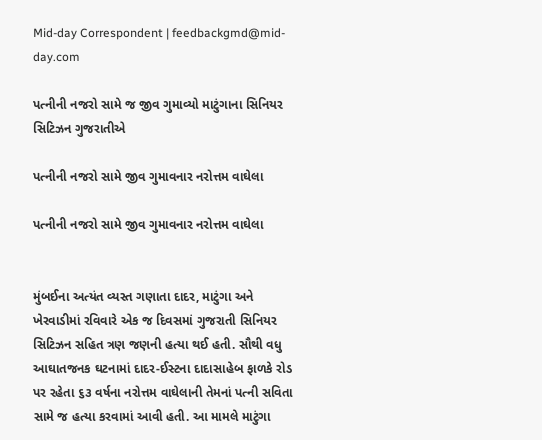Mid-day Correspondent | feedbackgmd@mid-day.com

પત્નીની નજરો સામે જ જીવ ગુમાવ્યો માટુંગાના સિનિયર સિટિઝન ગુજરાતીએ

પત્નીની નજરો સામે જીવ ગુમાવનાર નરોત્તમ વાઘેલા

પત્નીની નજરો સામે જીવ ગુમાવનાર નરોત્તમ વાઘેલા


મુંબઈના અત્યંત વ્યસ્ત ગણાતા દાદર, માટુંગા અને ખેરવાડીમાં રવિવારે એક જ દિવસમાં ગુજરાતી સિનિયર સિટિઝન સહિત ત્રણ જણની હત્યા થઈ હતી. સૌથી વધુ આઘાતજનક ઘટનામાં દાદર-ઈસ્ટના દાદાસાહેબ ફાળકે રોડ પર રહેતા ૬૩ વર્ષના નરોત્તમ વાઘેલાની તેમનાં પત્ની સવિતા સામે જ હત્યા કરવામાં આવી હતી. આ મામલે માટુંગા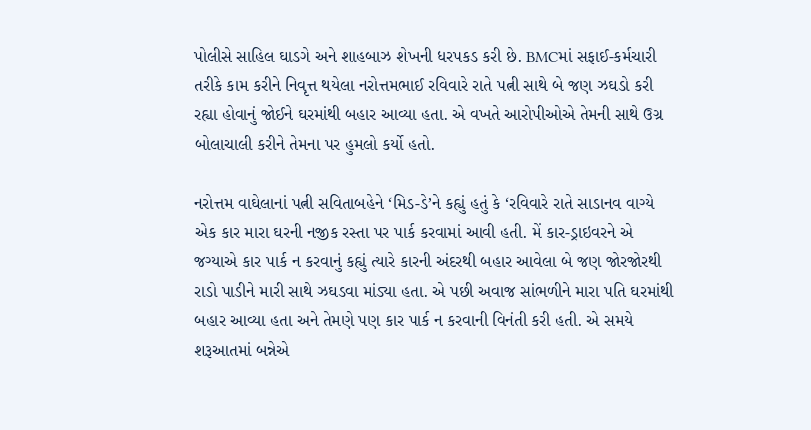પોલીસે સાહિલ ઘાડગે અને શાહબાઝ શેખની ધરપકડ કરી છે. BMCમાં સફાઈ-કર્મચારી તરીકે કામ કરીને નિવૃત્ત થયેલા નરોત્તમભાઈ રવિવારે રાતે પત્ની સાથે બે જણ ઝઘડો કરી રહ્યા હોવાનું જોઈને ઘરમાંથી બહાર આવ્યા હતા. એ વખતે આરોપીઓએ તેમની સાથે ઉગ્ર બોલાચાલી કરીને તેમના પર હુમલો કર્યો હતો.

નરોત્તમ વાઘેલાનાં પત્ની સવિતાબહેને ‘મિડ-ડે’ને કહ્યું હતું કે ‘રવિવારે રાતે સાડાનવ વાગ્યે એક કાર મારા ઘરની નજીક રસ્તા પર પાર્ક કરવામાં આવી હતી. મેં કાર-ડ્રાઇવરને એ જગ્યાએ કાર પાર્ક ન કરવાનું કહ્યું ત્યારે કારની અંદરથી બહાર આવેલા બે જણ જોરજોરથી રાડો પાડીને મારી સાથે ઝઘડવા માંડ્યા હતા. એ પછી અવાજ સાંભળીને મારા પતિ ઘરમાંથી બહાર આવ્યા હતા અને તેમણે પણ કાર પાર્ક ન કરવાની વિનંતી કરી હતી. એ સમયે શરૂઆતમાં બન્નેએ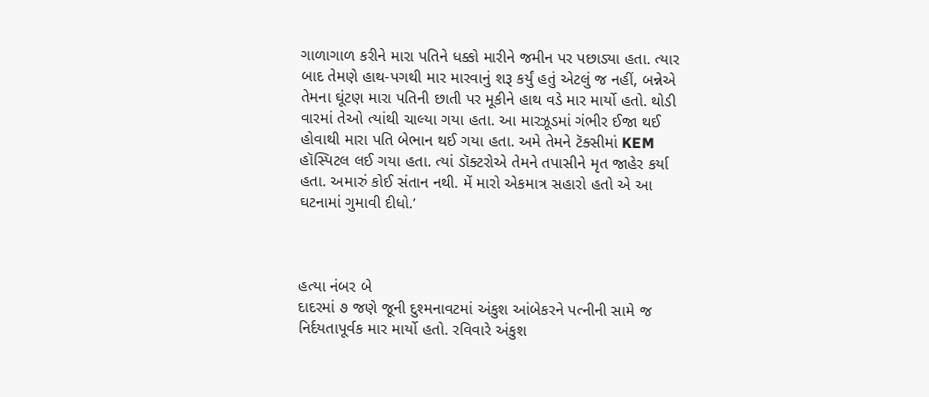ગાળાગાળ કરીને મારા પતિને ધક્કો મારીને જમીન પર પછાડ્યા હતા. ત્યાર બાદ તેમણે હાથ-પગથી માર મારવાનું શરૂ કર્યું હતું એટલું જ નહીં, બન્નેએ તેમના ઘૂંટણ મારા પતિની છાતી પર મૂકીને હાથ વડે માર માર્યો હતો. થોડી વારમાં તેઓ ત્યાંથી ચાલ્યા ગયા હતા. આ મારઝૂડમાં ગંભીર ઈજા થઈ હોવાથી મારા પતિ બેભાન થઈ ગયા હતા. અમે તેમને ટૅક્સીમાં KEM હૉસ્પિટલ લઈ ગયા હતા. ત્યાં ડૉક્ટરોએ તેમને તપાસીને મૃત જાહેર કર્યા હતા. અમારું કોઈ સંતાન નથી. મેં મારો એકમાત્ર સહારો હતો એ આ ઘટનામાં ગુમાવી દીધો.’



હત્યા નંબર બે
દાદરમાં ૭ જણે જૂની દુશ્મનાવટમાં અંકુશ આંબેકરને પત્નીની સામે જ નિર્દયતાપૂર્વક માર માર્યો હતો. રવિવારે અંકુશ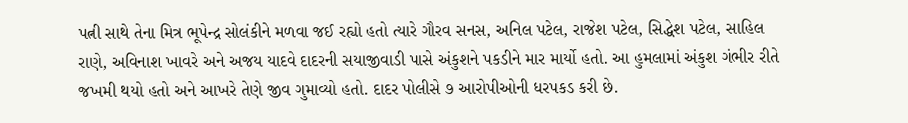પત્ની સાથે તેના મિત્ર ભૂપેન્દ્ર સોલંકીને મળવા જઈ રહ્યો હતો ત્યારે ગૌરવ સનસ, અનિલ પટેલ, રાજેશ પટેલ, સિદ્ધેશ પટેલ, સાહિલ રાણે, અવિનાશ ખાવરે અને અજય યાદવે દાદરની સયાજીવાડી પાસે અંકુશને પકડીને માર માર્યો હતો. આ હુમલામાં અંકુશ ગંભીર રીતે જખમી થયો હતો અને આખરે તેણે જીવ ગુમાવ્યો હતો. દાદર પોલીસે ૭ આરોપીઓની ધરપકડ કરી છે.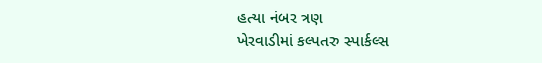હત્યા નંબર ત્રણ
ખેરવાડીમાં કલ્પતરુ સ્પાર્કલ્સ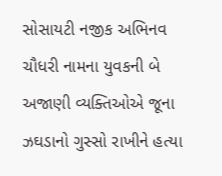સોસાયટી નજીક અભિનવ ચૌધરી નામના યુવકની બે અજાણી વ્યક્તિઓએ જૂના ઝઘડાનો ગુસ્સો રાખીને હત્યા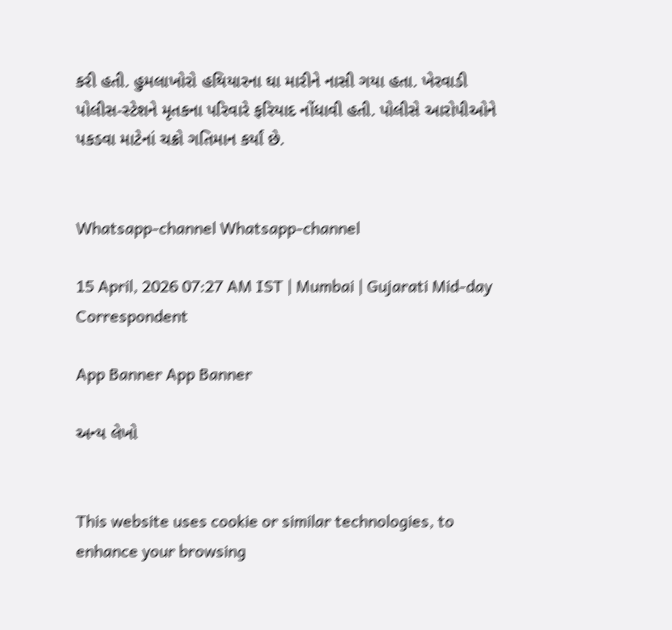કરી હતી. હુમલાખોરો હથિયારના ઘા મારીને નાસી ગયા હતા. ખેરવાડી પોલીસ-સ્ટેશને મૃતકના પરિવારે ફરિયાદ નોંધાવી હતી. પોલીસે આરોપીઓને પકડવા માટેનાં ચક્રો ગતિમાન કર્યાં છે.


Whatsapp-channel Whatsapp-channel

15 April, 2026 07:27 AM IST | Mumbai | Gujarati Mid-day Correspondent

App Banner App Banner

અન્ય લેખો


This website uses cookie or similar technologies, to enhance your browsing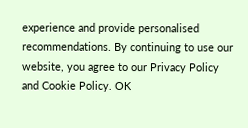experience and provide personalised recommendations. By continuing to use our website, you agree to our Privacy Policy and Cookie Policy. OK